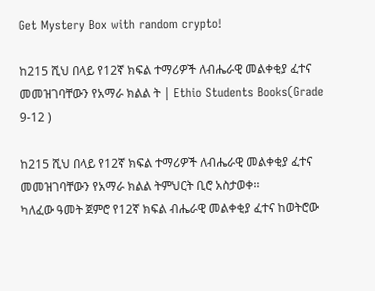Get Mystery Box with random crypto!

ከ215 ሺህ በላይ የ12ኛ ክፍል ተማሪዎች ለብሔራዊ መልቀቂያ ፈተና መመዝገባቸውን የአማራ ክልል ት | Ethio Students Books(Grade 9-12 )

ከ215 ሺህ በላይ የ12ኛ ክፍል ተማሪዎች ለብሔራዊ መልቀቂያ ፈተና መመዝገባቸውን የአማራ ክልል ትምህርት ቢሮ አስታወቀ፡፡
ካለፈው ዓመት ጀምሮ የ12ኛ ክፍል ብሔራዊ መልቀቂያ ፈተና ከወትሮው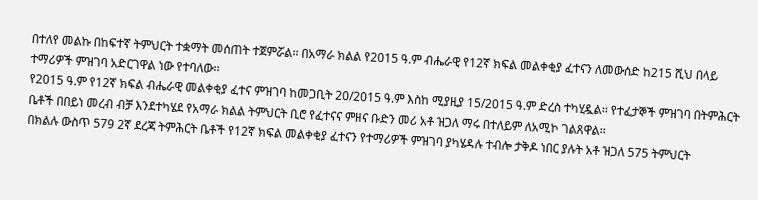በተለየ መልኩ በከፍተኛ ትምህርት ተቋማት መሰጠት ተጀምሯል፡፡ በአማራ ክልል የ2015 ዓ.ም ብሔራዊ የ12ኛ ክፍል መልቀቂያ ፈተናን ለመውሰድ ከ215 ሺህ በላይ ተማሪዎች ምዝገባ አድርገዋል ነው የተባለው፡፡
የ2015 ዓ.ም የ12ኛ ክፍል ብሔራዊ መልቀቂያ ፈተና ምዝገባ ከመጋቢት 20/2015 ዓ.ም እስከ ሚያዚያ 15/2015 ዓ.ም ድረስ ተካሂዷል፡፡ የተፈታኞች ምዝገባ በትምሕርት ቤቶች በበይነ መረብ ብቻ እንደተካሄደ የአማራ ክልል ትምህርት ቢሮ የፈተናና ምዘና ቡድን መሪ አቶ ዝጋለ ማሩ በተለይም ለአሚኮ ገልጸዋል፡፡
በክልሉ ውስጥ 579 2ኛ ደረጃ ትምሕርት ቤቶች የ12ኛ ክፍል መልቀቂያ ፈተናን የተማሪዎች ምዝገባ ያካሄዳሉ ተብሎ ታቅዶ ነበር ያሉት አቶ ዝጋለ 575 ትምህርት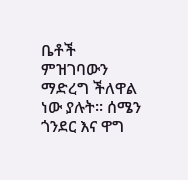ቤቶች ምዝገባውን ማድረግ ችለዋል ነው ያሉት፡፡ ሰሜን ጎንደር እና ዋግ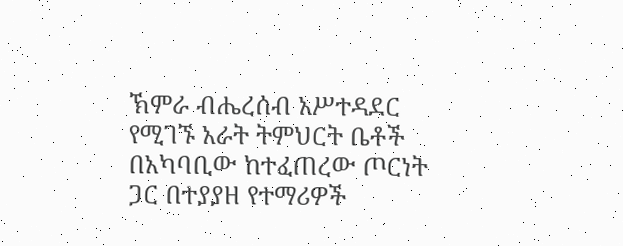ኽምራ ብሔረሰብ አሥተዳደር የሚገኙ አራት ትምህርት ቤቶች በአካባቢው ከተፈጠረው ጦርነት ጋር በተያያዘ የተማሪዎች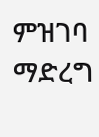ምዝገባ ማድረግ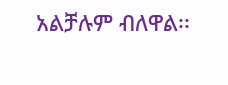አልቻሉም ብለዋል፡፡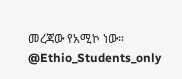መረጃው የአሚኮ ነው።
@Ethio_Students_only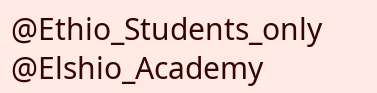@Ethio_Students_only
@Elshio_Academy